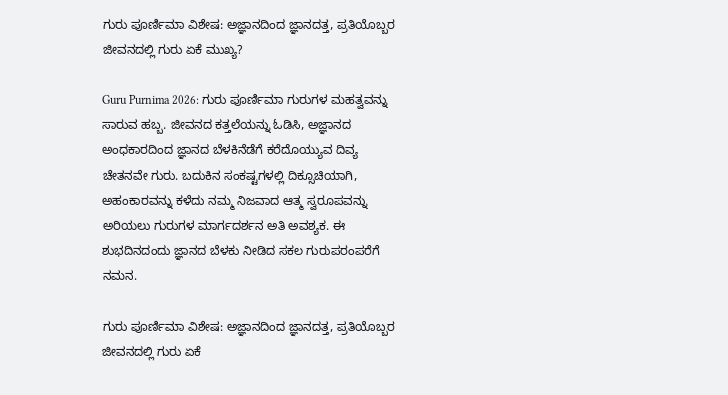ಗುರು ಪೂರ್ಣಿಮಾ ವಿಶೇಷ: ಅಜ್ಞಾನದಿಂದ ಜ್ಞಾನದತ್ತ, ಪ್ರತಿಯೊಬ್ಬರ ಜೀವನದಲ್ಲಿ ಗುರು ಏಕೆ ಮುಖ್ಯ?

Guru Purnima 2026: ಗುರು ಪೂರ್ಣಿಮಾ ಗುರುಗಳ ಮಹತ್ವವನ್ನು ಸಾರುವ ಹಬ್ಬ. ಜೀವನದ ಕತ್ತಲೆಯನ್ನು ಓಡಿಸಿ, ಅಜ್ಞಾನದ ಅಂಧಕಾರದಿಂದ ಜ್ಞಾನದ ಬೆಳಕಿನೆಡೆಗೆ ಕರೆದೊಯ್ಯುವ ದಿವ್ಯ ಚೇತನವೇ ಗುರು. ಬದುಕಿನ ಸಂಕಷ್ಟಗಳಲ್ಲಿ ದಿಕ್ಸೂಚಿಯಾಗಿ, ಅಹಂಕಾರವನ್ನು ಕಳೆದು ನಮ್ಮ ನಿಜವಾದ ಆತ್ಮ ಸ್ವರೂಪವನ್ನು ಅರಿಯಲು ಗುರುಗಳ ಮಾರ್ಗದರ್ಶನ ಅತಿ ಅವಶ್ಯಕ. ಈ ಶುಭದಿನದಂದು ಜ್ಞಾನದ ಬೆಳಕು ನೀಡಿದ ಸಕಲ ಗುರುಪರಂಪರೆಗೆ ನಮನ.

ಗುರು ಪೂರ್ಣಿಮಾ ವಿಶೇಷ: ಅಜ್ಞಾನದಿಂದ ಜ್ಞಾನದತ್ತ, ಪ್ರತಿಯೊಬ್ಬರ ಜೀವನದಲ್ಲಿ ಗುರು ಏಕೆ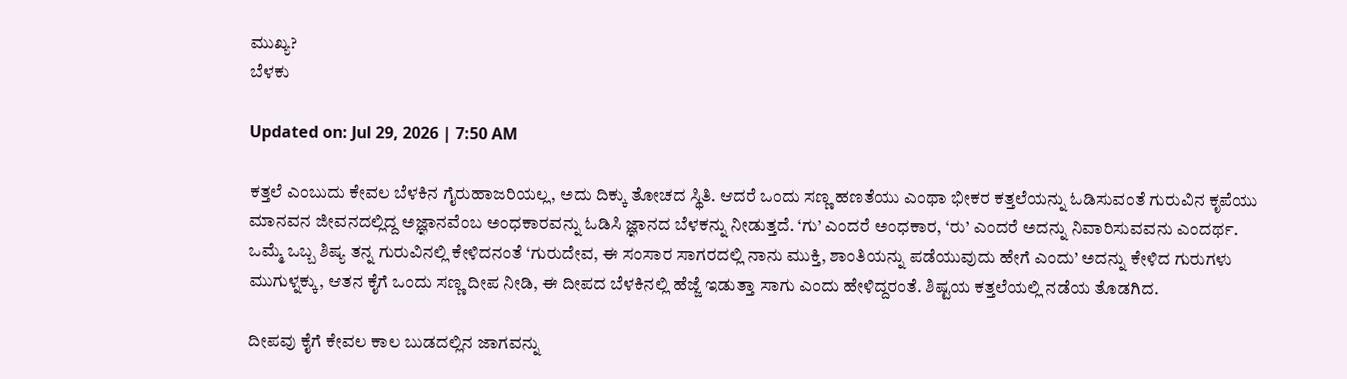ಮುಖ್ಯ?
ಬೆಳಕು

Updated on: Jul 29, 2026 | 7:50 AM

ಕತ್ತಲೆ ಎಂಬುದು ಕೇವಲ ಬೆಳಕಿನ ಗೈರುಹಾಜರಿಯಲ್ಲ, ಅದು ದಿಕ್ಕು ತೋಚದ ಸ್ಥಿತಿ. ಆದರೆ ಒಂದು ಸಣ್ಣ ಹಣತೆಯು ಎಂಥಾ ಭೀಕರ ಕತ್ತಲೆಯನ್ನು ಓಡಿಸುವಂತೆ ಗುರುವಿನ ಕೃಪೆಯು ಮಾನವನ ಜೀವನದಲ್ಲಿದ್ದ ಅಜ್ಞಾನವೆಂಬ ಅಂಧಕಾರವನ್ನು ಓಡಿಸಿ ಜ್ಞಾನದ ಬೆಳಕನ್ನು ನೀಡುತ್ತದೆ. ‘ಗು’ ಎಂದರೆ ಅಂಧಕಾರ, ‘ರು’ ಎಂದರೆ ಅದನ್ನು ನಿವಾರಿಸುವವನು ಎಂದರ್ಥ.
ಒಮ್ಮೆ ಒಬ್ಬ ಶಿಷ್ಯ ತನ್ನ ಗುರುವಿನಲ್ಲಿ ಕೇಳಿದನಂತೆ ‘ಗುರುದೇವ, ಈ ಸಂಸಾರ ಸಾಗರದಲ್ಲಿ ನಾನು ಮುಕ್ತಿ, ಶಾಂತಿಯನ್ನು ಪಡೆಯುವುದು ಹೇಗೆ ಎಂದು’ ಅದನ್ನು ಕೇಳಿದ ಗುರುಗಳು ಮುಗುಳ್ನಕ್ಕು, ಆತನ ಕೈಗೆ ಒಂದು ಸಣ್ಣ ದೀಪ ನೀಡಿ, ಈ ದೀಪದ ಬೆಳಕಿನಲ್ಲಿ ಹೆಜ್ಜೆ ಇಡುತ್ತಾ ಸಾಗು ಎಂದು ಹೇಳಿದ್ದರಂತೆ. ಶಿಷ್ಟಯ ಕತ್ತಲೆಯಲ್ಲಿ ನಡೆಯ ತೊಡಗಿದ.

ದೀಪವು ಕೈಗೆ ಕೇವಲ ಕಾಲ ಬುಡದಲ್ಲಿನ ಜಾಗವನ್ನು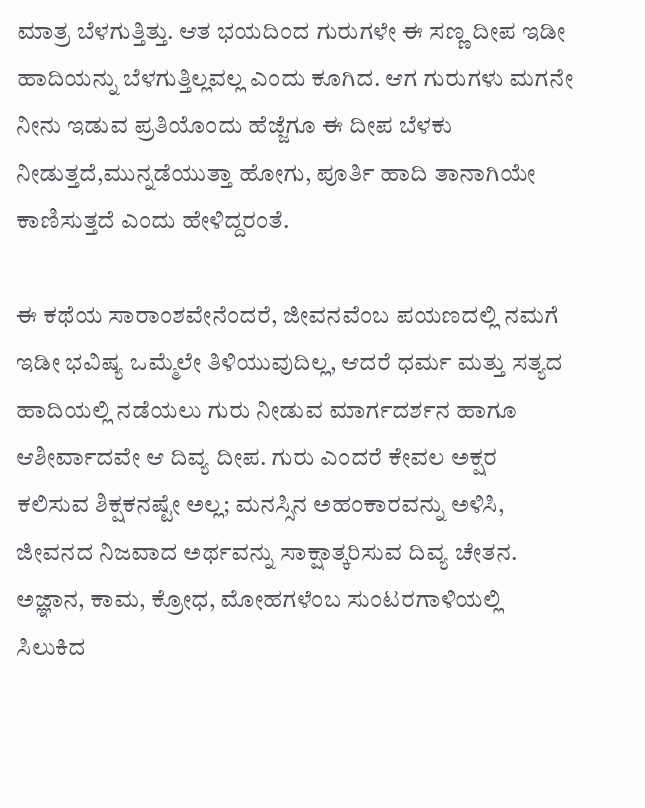ಮಾತ್ರ ಬೆಳಗುತ್ತಿತ್ತು. ಆತ ಭಯದಿಂದ ಗುರುಗಳೇ ಈ ಸಣ್ಣ ದೀಪ ಇಡೀ ಹಾದಿಯನ್ನು ಬೆಳಗುತ್ತಿಲ್ಲವಲ್ಲ ಎಂದು ಕೂಗಿದ. ಆಗ ಗುರುಗಳು ಮಗನೇ ನೀನು ಇಡುವ ಪ್ರತಿಯೊಂದು ಹೆಜ್ಜೆಗೂ ಈ ದೀಪ ಬೆಳಕು ನೀಡುತ್ತದೆ,ಮುನ್ನಡೆಯುತ್ತಾ ಹೋಗು, ಪೂರ್ತಿ ಹಾದಿ ತಾನಾಗಿಯೇ ಕಾಣಿಸುತ್ತದೆ ಎಂದು ಹೇಳಿದ್ದರಂತೆ.

ಈ ಕಥೆಯ ಸಾರಾಂಶವೇನೆಂದರೆ, ಜೀವನವೆಂಬ ಪಯಣದಲ್ಲಿ ನಮಗೆ ಇಡೀ ಭವಿಷ್ಯ ಒಮ್ಮೆಲೇ ತಿಳಿಯುವುದಿಲ್ಲ, ಆದರೆ ಧರ್ಮ ಮತ್ತು ಸತ್ಯದ ಹಾದಿಯಲ್ಲಿ ನಡೆಯಲು ಗುರು ನೀಡುವ ಮಾರ್ಗದರ್ಶನ ಹಾಗೂ ಆಶೀರ್ವಾದವೇ ಆ ದಿವ್ಯ ದೀಪ. ಗುರು ಎಂದರೆ ಕೇವಲ ಅಕ್ಷರ ಕಲಿಸುವ ಶಿಕ್ಷಕನಷ್ಟೇ ಅಲ್ಲ; ಮನಸ್ಸಿನ ಅಹಂಕಾರವನ್ನು ಅಳಿಸಿ, ಜೀವನದ ನಿಜವಾದ ಅರ್ಥವನ್ನು ಸಾಕ್ಷಾತ್ಕರಿಸುವ ದಿವ್ಯ ಚೇತನ. ಅಜ್ಞಾನ, ಕಾಮ, ಕ್ರೋಧ, ಮೋಹಗಳೆಂಬ ಸುಂಟರಗಾಳಿಯಲ್ಲಿ ಸಿಲುಕಿದ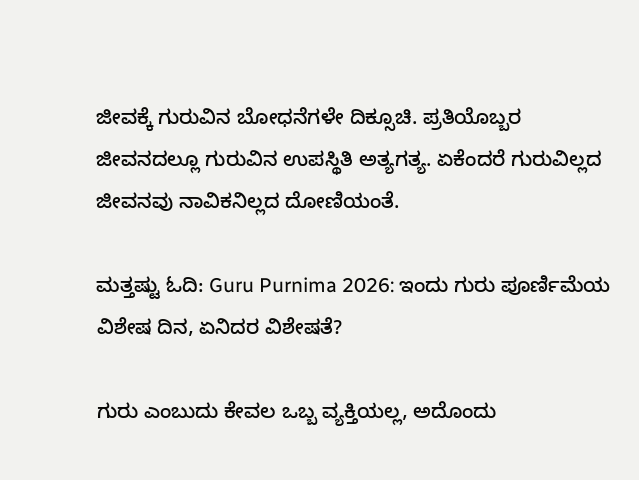ಜೀವಕ್ಕೆ ಗುರುವಿನ ಬೋಧನೆಗಳೇ ದಿಕ್ಸೂಚಿ. ಪ್ರತಿಯೊಬ್ಬರ ಜೀವನದಲ್ಲೂ ಗುರುವಿನ ಉಪಸ್ಥಿತಿ ಅತ್ಯಗತ್ಯ. ಏಕೆಂದರೆ ಗುರುವಿಲ್ಲದ ಜೀವನವು ನಾವಿಕನಿಲ್ಲದ ದೋಣಿಯಂತೆ.

ಮತ್ತಷ್ಟು ಓದಿ: Guru Purnima 2026: ಇಂದು ಗುರು ಪೂರ್ಣಿಮೆಯ ವಿಶೇಷ ದಿನ, ಏನಿದರ ವಿಶೇಷತೆ?

ಗುರು ಎಂಬುದು ಕೇವಲ ಒಬ್ಬ ವ್ಯಕ್ತಿಯಲ್ಲ, ಅದೊಂದು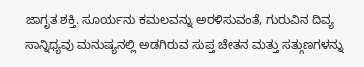ಜಾಗೃತ ಶಕ್ತಿ. ಸೂರ್ಯನು ಕಮಲವನ್ನು ಅರಳಿಸುವಂತೆ, ಗುರುವಿನ ದಿವ್ಯ ಸಾನ್ನಿಧ್ಯವು ಮನುಷ್ಯನಲ್ಲಿ ಅಡಗಿರುವ ಸುಪ್ತ ಚೇತನ ಮತ್ತು ಸತ್ಗುಣಗಳನ್ನು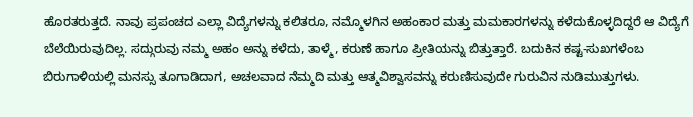ಹೊರತರುತ್ತದೆ. ನಾವು ಪ್ರಪಂಚದ ಎಲ್ಲಾ ವಿದ್ಯೆಗಳನ್ನು ಕಲಿತರೂ, ನಮ್ಮೊಳಗಿನ ಅಹಂಕಾರ ಮತ್ತು ಮಮಕಾರಗಳನ್ನು ಕಳೆದುಕೊಳ್ಳದಿದ್ದರೆ ಆ ವಿದ್ಯೆಗೆ ಬೆಲೆಯಿರುವುದಿಲ್ಲ. ಸದ್ಗುರುವು ನಮ್ಮ ಅಹಂ ಅನ್ನು ಕಳೆದು, ತಾಳ್ಮೆ, ಕರುಣೆ ಹಾಗೂ ಪ್ರೀತಿಯನ್ನು ಬಿತ್ತುತ್ತಾರೆ. ಬದುಕಿನ ಕಷ್ಟ-ಸುಖಗಳೆಂಬ ಬಿರುಗಾಳಿಯಲ್ಲಿ ಮನಸ್ಸು ತೂಗಾಡಿದಾಗ, ಅಚಲವಾದ ನೆಮ್ಮದಿ ಮತ್ತು ಆತ್ಮವಿಶ್ವಾಸವನ್ನು ಕರುಣಿಸುವುದೇ ಗುರುವಿನ ನುಡಿಮುತ್ತುಗಳು.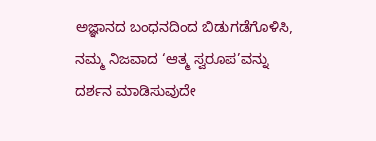ಅಜ್ಞಾನದ ಬಂಧನದಿಂದ ಬಿಡುಗಡೆಗೊಳಿಸಿ, ನಮ್ಮ ನಿಜವಾದ ‘ಆತ್ಮ ಸ್ವರೂಪ’ವನ್ನು ದರ್ಶನ ಮಾಡಿಸುವುದೇ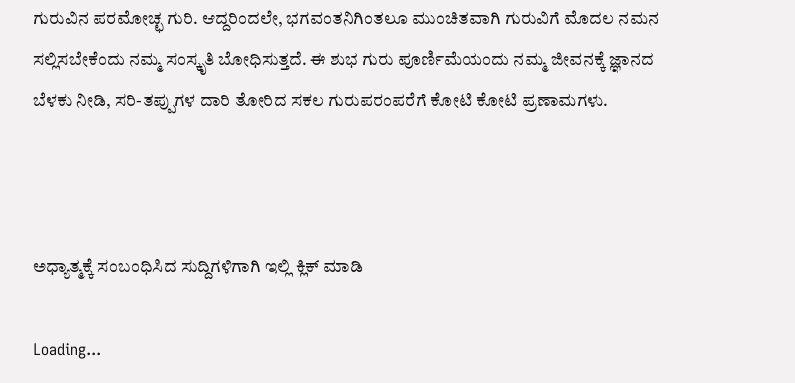ಗುರುವಿನ ಪರಮೋಚ್ಛ ಗುರಿ. ಆದ್ದರಿಂದಲೇ, ಭಗವಂತನಿಗಿಂತಲೂ ಮುಂಚಿತವಾಗಿ ಗುರುವಿಗೆ ಮೊದಲ ನಮನ ಸಲ್ಲಿಸಬೇಕೆಂದು ನಮ್ಮ ಸಂಸ್ಕೃತಿ ಬೋಧಿಸುತ್ತದೆ. ಈ ಶುಭ ಗುರು ಪೂರ್ಣಿಮೆಯಂದು ನಮ್ಮ ಜೀವನಕ್ಕೆ ಜ್ಞಾನದ ಬೆಳಕು ನೀಡಿ, ಸರಿ-ತಪ್ಪುಗಳ ದಾರಿ ತೋರಿದ ಸಕಲ ಗುರುಪರಂಪರೆಗೆ ಕೋಟಿ ಕೋಟಿ ಪ್ರಣಾಮಗಳು.



ಅಧ್ಯಾತ್ಮಕ್ಕೆ ಸಂಬಂಧಿಸಿದ ಸುದ್ದಿಗಳಿಗಾಗಿ ಇಲ್ಲಿ ಕ್ಲಿಕ್ ಮಾಡಿ

Loading...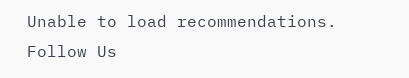Unable to load recommendations.
Follow Us